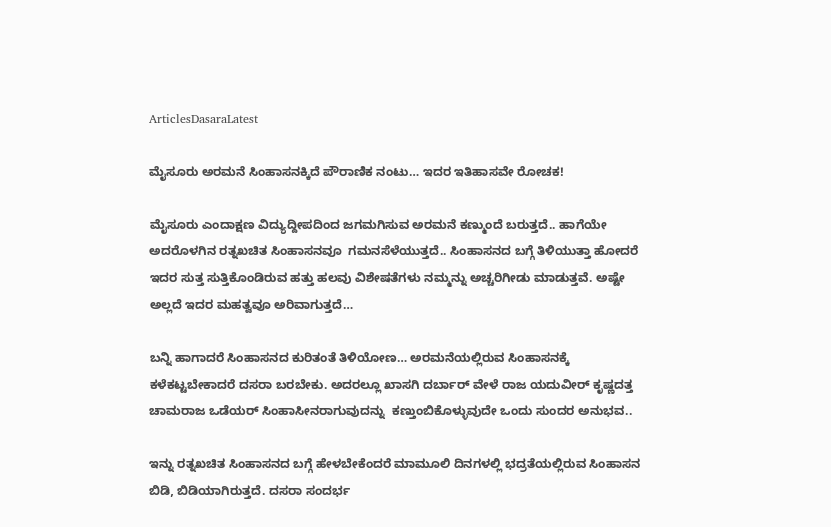ArticlesDasaraLatest

ಮೈಸೂರು ಅರಮನೆ ಸಿಂಹಾಸನಕ್ಕಿದೆ ಪೌರಾಣಿಕ ನಂಟು… ಇದರ ಇತಿಹಾಸವೇ ರೋಚಕ!

ಮೈಸೂರು ಎಂದಾಕ್ಷಣ ವಿದ್ಯುದ್ದೀಪದಿಂದ ಜಗಮಗಿಸುವ ಅರಮನೆ ಕಣ್ಮುಂದೆ ಬರುತ್ತದೆ.. ಹಾಗೆಯೇ ಅದರೊಳಗಿನ ರತ್ನಖಚಿತ ಸಿಂಹಾಸನವೂ  ಗಮನಸೆಳೆಯುತ್ತದೆ.. ಸಿಂಹಾಸನದ ಬಗ್ಗೆ ತಿಳಿಯುತ್ತಾ ಹೋದರೆ ಇದರ ಸುತ್ತ ಸುತ್ತಿಕೊಂಡಿರುವ ಹತ್ತು ಹಲವು ವಿಶೇಷತೆಗಳು ನಮ್ಮನ್ನು ಅಚ್ಚರಿಗೀಡು ಮಾಡುತ್ತವೆ. ಅಷ್ಟೇ ಅಲ್ಲದೆ ಇದರ ಮಹತ್ವವೂ ಅರಿವಾಗುತ್ತದೆ…

ಬನ್ನಿ ಹಾಗಾದರೆ ಸಿಂಹಾಸನದ ಕುರಿತಂತೆ ತಿಳಿಯೋಣ… ಅರಮನೆಯಲ್ಲಿರುವ ಸಿಂಹಾಸನಕ್ಕೆ ಕಳೆಕಟ್ಟಬೇಕಾದರೆ ದಸರಾ ಬರಬೇಕು. ಅದರಲ್ಲೂ ಖಾಸಗಿ ದರ್ಬಾರ್ ವೇಳೆ ರಾಜ ಯದುವೀರ್ ಕೃಷ್ಣದತ್ತ ಚಾಮರಾಜ ಒಡೆಯರ್ ಸಿಂಹಾಸೀನರಾಗುವುದನ್ನು  ಕಣ್ತುಂಬಿಕೊಳ್ಳುವುದೇ ಒಂದು ಸುಂದರ ಅನುಭವ..

ಇನ್ನು ರತ್ನಖಚಿತ ಸಿಂಹಾಸನದ ಬಗ್ಗೆ ಹೇಳಬೇಕೆಂದರೆ ಮಾಮೂಲಿ ದಿನಗಳಲ್ಲಿ ಭದ್ರತೆಯಲ್ಲಿರುವ ಸಿಂಹಾಸನ ಬಿಡಿ, ಬಿಡಿಯಾಗಿರುತ್ತದೆ. ದಸರಾ ಸಂದರ್ಭ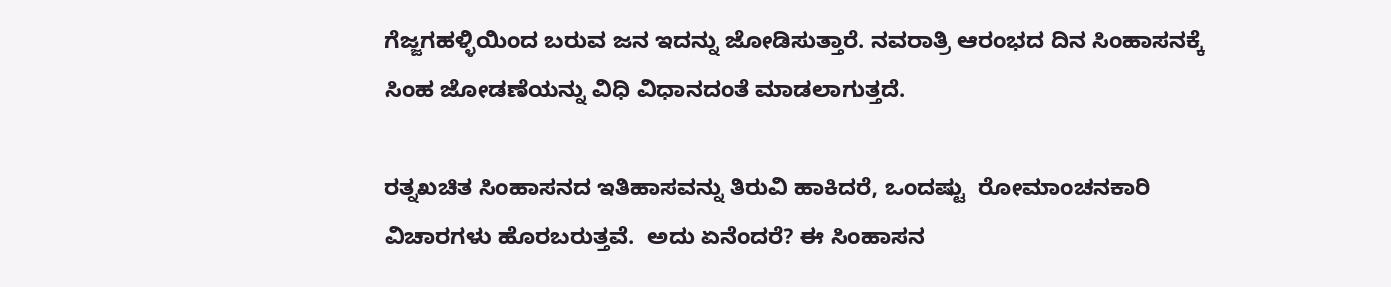ಗೆಜ್ಜಗಹಳ್ಳಿಯಿಂದ ಬರುವ ಜನ ಇದನ್ನು ಜೋಡಿಸುತ್ತಾರೆ. ನವರಾತ್ರಿ ಆರಂಭದ ದಿನ ಸಿಂಹಾಸನಕ್ಕೆ ಸಿಂಹ ಜೋಡಣೆಯನ್ನು ವಿಧಿ ವಿಧಾನದಂತೆ ಮಾಡಲಾಗುತ್ತದೆ.

ರತ್ನಖಚಿತ ಸಿಂಹಾಸನದ ಇತಿಹಾಸವನ್ನು ತಿರುವಿ ಹಾಕಿದರೆ, ಒಂದಷ್ಟು  ರೋಮಾಂಚನಕಾರಿ ವಿಚಾರಗಳು ಹೊರಬರುತ್ತವೆ.  ಅದು ಏನೆಂದರೆ? ಈ ಸಿಂಹಾಸನ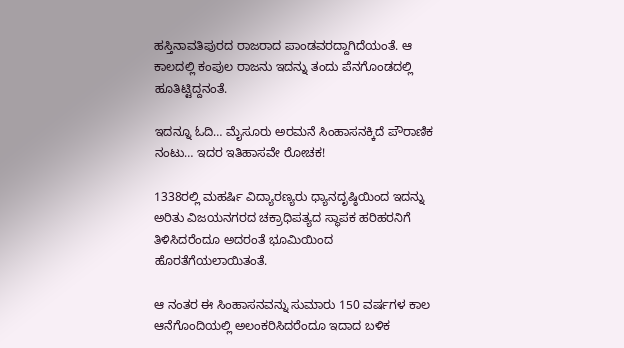ಹಸ್ತಿನಾವತಿಪುರದ ರಾಜರಾದ ಪಾಂಡವರದ್ದಾಗಿದೆಯಂತೆ. ಆ ಕಾಲದಲ್ಲಿ ಕಂಪುಲ ರಾಜನು ಇದನ್ನು ತಂದು ಪೆನಗೊಂಡದಲ್ಲಿ ಹೂತಿಟ್ಟಿದ್ದನಂತೆ.

ಇದನ್ನೂ ಓದಿ… ಮೈಸೂರು ಅರಮನೆ ಸಿಂಹಾಸನಕ್ಕಿದೆ ಪೌರಾಣಿಕ ನಂಟು… ಇದರ ಇತಿಹಾಸವೇ ರೋಚಕ!

1338ರಲ್ಲಿ ಮಹರ್ಷಿ ವಿದ್ಯಾರಣ್ಯರು ಧ್ಯಾನದೃಷ್ಠಿಯಿಂದ ಇದನ್ನು ಅರಿತು ವಿಜಯನಗರದ ಚಕ್ರಾಧಿಪತ್ಯದ ಸ್ಥಾಪಕ ಹರಿಹರನಿಗೆ ತಿಳಿಸಿದರೆಂದೂ ಅದರಂತೆ ಭೂಮಿಯಿಂದ ಹೊರತೆಗೆಯಲಾಯಿತಂತೆ.

ಆ ನಂತರ ಈ ಸಿಂಹಾಸನವನ್ನು ಸುಮಾರು 150 ವರ್ಷಗಳ ಕಾಲ ಆನೆಗೊಂದಿಯಲ್ಲಿ ಅಲಂಕರಿಸಿದರೆಂದೂ ಇದಾದ ಬಳಿಕ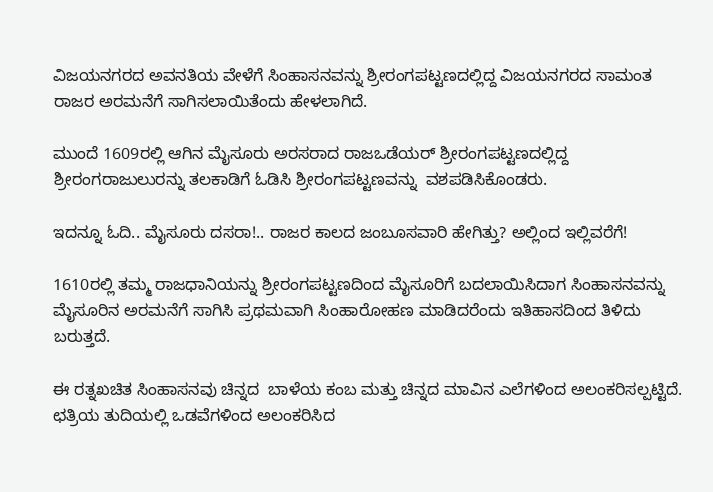ವಿಜಯನಗರದ ಅವನತಿಯ ವೇಳೆಗೆ ಸಿಂಹಾಸನವನ್ನು ಶ್ರೀರಂಗಪಟ್ಟಣದಲ್ಲಿದ್ದ ವಿಜಯನಗರದ ಸಾಮಂತ ರಾಜರ ಅರಮನೆಗೆ ಸಾಗಿಸಲಾಯಿತೆಂದು ಹೇಳಲಾಗಿದೆ.

ಮುಂದೆ 1609ರಲ್ಲಿ ಆಗಿನ ಮೈಸೂರು ಅರಸರಾದ ರಾಜಒಡೆಯರ್ ಶ್ರೀರಂಗಪಟ್ಟಣದಲ್ಲಿದ್ದ ಶ್ರೀರಂಗರಾಜುಲುರನ್ನು ತಲಕಾಡಿಗೆ ಓಡಿಸಿ ಶ್ರೀರಂಗಪಟ್ಟಣವನ್ನು  ವಶಪಡಿಸಿಕೊಂಡರು.

ಇದನ್ನೂ ಓದಿ.. ಮೈಸೂರು ದಸರಾ!.. ರಾಜರ ಕಾಲದ ಜಂಬೂಸವಾರಿ ಹೇಗಿತ್ತು? ಅಲ್ಲಿಂದ ಇಲ್ಲಿವರೆಗೆ!

1610ರಲ್ಲಿ ತಮ್ಮ ರಾಜಧಾನಿಯನ್ನು ಶ್ರೀರಂಗಪಟ್ಟಣದಿಂದ ಮೈಸೂರಿಗೆ ಬದಲಾಯಿಸಿದಾಗ ಸಿಂಹಾಸನವನ್ನು ಮೈಸೂರಿನ ಅರಮನೆಗೆ ಸಾಗಿಸಿ ಪ್ರಥಮವಾಗಿ ಸಿಂಹಾರೋಹಣ ಮಾಡಿದರೆಂದು ಇತಿಹಾಸದಿಂದ ತಿಳಿದು ಬರುತ್ತದೆ.

ಈ ರತ್ನಖಚಿತ ಸಿಂಹಾಸನವು ಚಿನ್ನದ  ಬಾಳೆಯ ಕಂಬ ಮತ್ತು ಚಿನ್ನದ ಮಾವಿನ ಎಲೆಗಳಿಂದ ಅಲಂಕರಿಸಲ್ಪಟ್ಟಿದೆ. ಛತ್ರಿಯ ತುದಿಯಲ್ಲಿ ಒಡವೆಗಳಿಂದ ಅಲಂಕರಿಸಿದ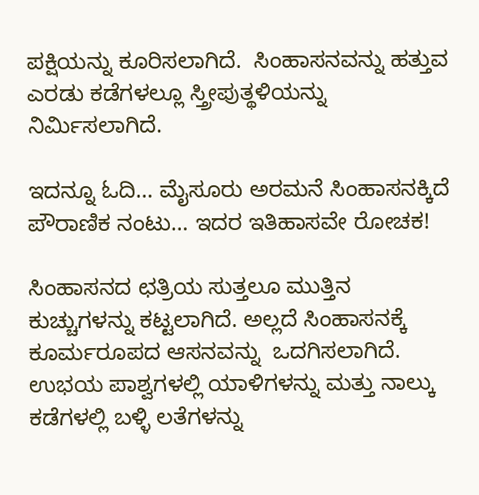ಪಕ್ಷಿಯನ್ನು ಕೂರಿಸಲಾಗಿದೆ.  ಸಿಂಹಾಸನವನ್ನು ಹತ್ತುವ ಎರಡು ಕಡೆಗಳಲ್ಲೂ ಸ್ತ್ರೀಪುತ್ಥಳಿಯನ್ನು ನಿರ್ಮಿಸಲಾಗಿದೆ.

ಇದನ್ನೂ ಓದಿ… ಮೈಸೂರು ಅರಮನೆ ಸಿಂಹಾಸನಕ್ಕಿದೆ ಪೌರಾಣಿಕ ನಂಟು… ಇದರ ಇತಿಹಾಸವೇ ರೋಚಕ!

ಸಿಂಹಾಸನದ ಛತ್ರಿಯ ಸುತ್ತಲೂ ಮುತ್ತಿನ ಕುಚ್ಚುಗಳನ್ನು ಕಟ್ಟಲಾಗಿದೆ. ಅಲ್ಲದೆ ಸಿಂಹಾಸನಕ್ಕೆ ಕೂರ್ಮರೂಪದ ಆಸನವನ್ನು  ಒದಗಿಸಲಾಗಿದೆ. ಉಭಯ ಪಾಶ್ವಗಳಲ್ಲಿ ಯಾಳಿಗಳನ್ನು ಮತ್ತು ನಾಲ್ಕು ಕಡೆಗಳಲ್ಲಿ ಬಳ್ಳಿ ಲತೆಗಳನ್ನು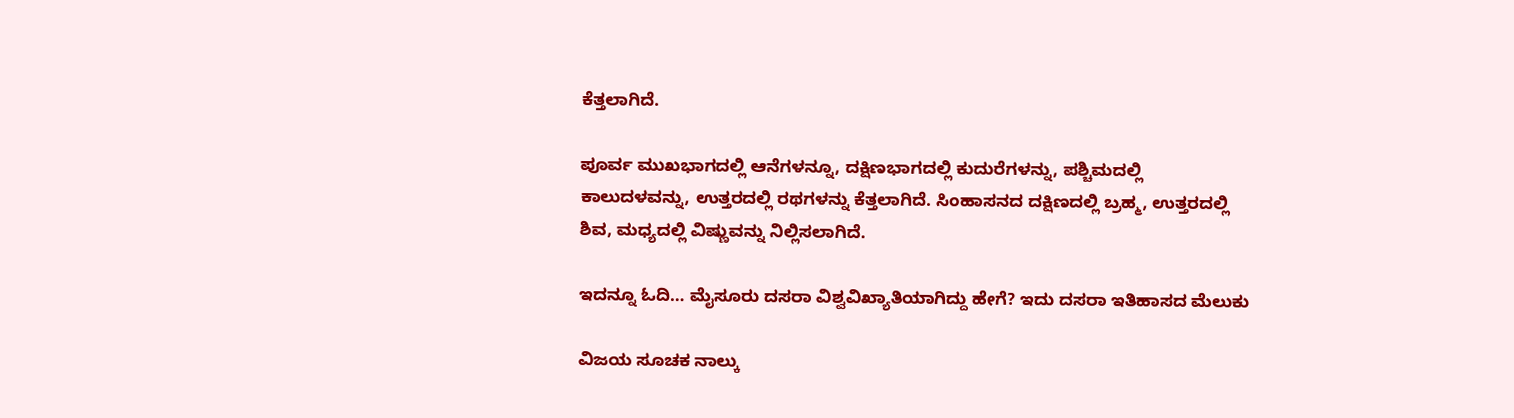ಕೆತ್ತಲಾಗಿದೆ.

ಪೂರ್ವ ಮುಖಭಾಗದಲ್ಲಿ ಆನೆಗಳನ್ನೂ, ದಕ್ಷಿಣಭಾಗದಲ್ಲಿ ಕುದುರೆಗಳನ್ನು, ಪಶ್ಚಿಮದಲ್ಲಿ  ಕಾಲುದಳವನ್ನು, ಉತ್ತರದಲ್ಲಿ ರಥಗಳನ್ನು ಕೆತ್ತಲಾಗಿದೆ. ಸಿಂಹಾಸನದ ದಕ್ಷಿಣದಲ್ಲಿ ಬ್ರಹ್ಮ, ಉತ್ತರದಲ್ಲಿ ಶಿವ, ಮಧ್ಯದಲ್ಲಿ ವಿಷ್ಣುವನ್ನು ನಿಲ್ಲಿಸಲಾಗಿದೆ.

ಇದನ್ನೂ ಓದಿ… ಮೈಸೂರು ದಸರಾ ವಿಶ್ವವಿಖ್ಯಾತಿಯಾಗಿದ್ದು ಹೇಗೆ? ಇದು ದಸರಾ ಇತಿಹಾಸದ ಮೆಲುಕು

ವಿಜಯ ಸೂಚಕ ನಾಲ್ಕು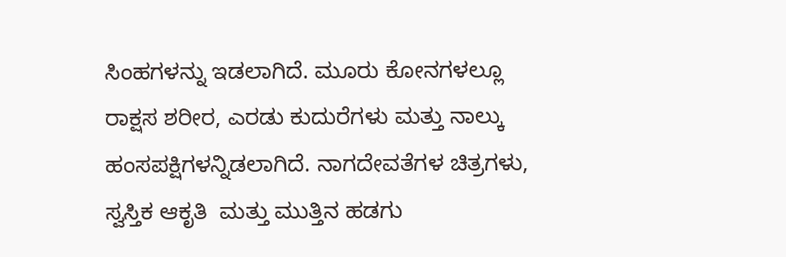ಸಿಂಹಗಳನ್ನು ಇಡಲಾಗಿದೆ. ಮೂರು ಕೋನಗಳಲ್ಲೂ ರಾಕ್ಷಸ ಶರೀರ, ಎರಡು ಕುದುರೆಗಳು ಮತ್ತು ನಾಲ್ಕು ಹಂಸಪಕ್ಷಿಗಳನ್ನಿಡಲಾಗಿದೆ. ನಾಗದೇವತೆಗಳ ಚಿತ್ರಗಳು, ಸ್ವಸ್ತಿಕ ಆಕೃತಿ  ಮತ್ತು ಮುತ್ತಿನ ಹಡಗು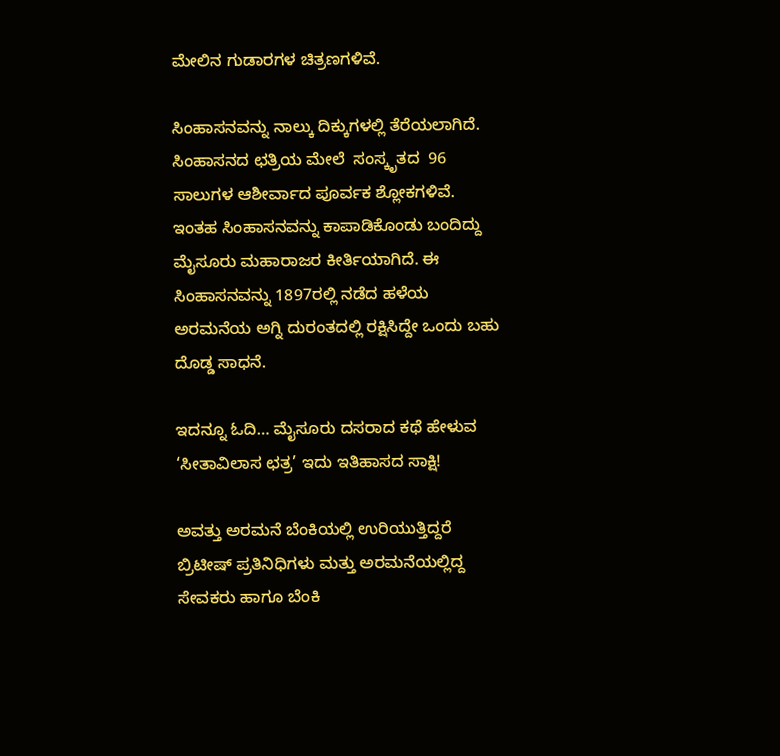ಮೇಲಿನ ಗುಡಾರಗಳ ಚಿತ್ರಣಗಳಿವೆ.

ಸಿಂಹಾಸನವನ್ನು ನಾಲ್ಕು ದಿಕ್ಕುಗಳಲ್ಲಿ ತೆರೆಯಲಾಗಿದೆ. ಸಿಂಹಾಸನದ ಛತ್ರಿಯ ಮೇಲೆ  ಸಂಸ್ಕೃತದ  96 ಸಾಲುಗಳ ಆಶೀರ್ವಾದ ಪೂರ್ವಕ ಶ್ಲೋಕಗಳಿವೆ. ಇಂತಹ ಸಿಂಹಾಸನವನ್ನು ಕಾಪಾಡಿಕೊಂಡು ಬಂದಿದ್ದು ಮೈಸೂರು ಮಹಾರಾಜರ ಕೀರ್ತಿಯಾಗಿದೆ. ಈ ಸಿಂಹಾಸನವನ್ನು 1897ರಲ್ಲಿ ನಡೆದ ಹಳೆಯ ಅರಮನೆಯ ಅಗ್ನಿ ದುರಂತದಲ್ಲಿ ರಕ್ಷಿಸಿದ್ದೇ ಒಂದು ಬಹು ದೊಡ್ಡ ಸಾಧನೆ.

ಇದನ್ನೂ ಓದಿ… ಮೈಸೂರು ದಸರಾದ ಕಥೆ ಹೇಳುವ ‘ಸೀತಾವಿಲಾಸ ಛತ್ರ’ ಇದು ಇತಿಹಾಸದ ಸಾಕ್ಷಿ!

ಅವತ್ತು ಅರಮನೆ ಬೆಂಕಿಯಲ್ಲಿ ಉರಿಯುತ್ತಿದ್ದರೆ ಬ್ರಿಟೀಷ್ ಪ್ರತಿನಿಧಿಗಳು ಮತ್ತು ಅರಮನೆಯಲ್ಲಿದ್ದ ಸೇವಕರು ಹಾಗೂ ಬೆಂಕಿ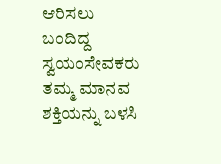ಆರಿಸಲು ಬಂದಿದ್ದ ಸ್ವಯಂಸೇವಕರು ತಮ್ಮ ಮಾನವ ಶಕ್ತಿಯನ್ನು ಬಳಸಿ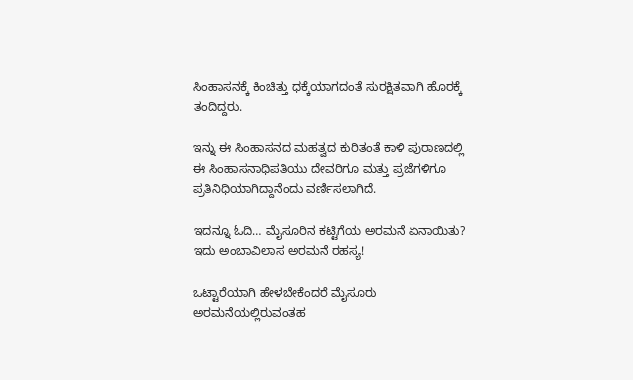ಸಿಂಹಾಸನಕ್ಕೆ ಕಿಂಚಿತ್ತು ಧಕ್ಕೆಯಾಗದಂತೆ ಸುರಕ್ಷಿತವಾಗಿ ಹೊರಕ್ಕೆ ತಂದಿದ್ದರು.

ಇನ್ನು ಈ ಸಿಂಹಾಸನದ ಮಹತ್ವದ ಕುರಿತಂತೆ ಕಾಳಿ ಪುರಾಣದಲ್ಲಿ ಈ ಸಿಂಹಾಸನಾಧಿಪತಿಯು ದೇವರಿಗೂ ಮತ್ತು ಪ್ರಜೆಗಳಿಗೂ ಪ್ರತಿನಿಧಿಯಾಗಿದ್ದಾನೆಂದು ವರ್ಣಿಸಲಾಗಿದೆ.

ಇದನ್ನೂ ಓದಿ… ಮೈಸೂರಿನ ಕಟ್ಟಿಗೆಯ ಅರಮನೆ ಏನಾಯಿತು? ಇದು ಅಂಬಾವಿಲಾಸ ಅರಮನೆ ರಹಸ್ಯ!

ಒಟ್ಟಾರೆಯಾಗಿ ಹೇಳಬೇಕೆಂದರೆ ಮೈಸೂರು ಅರಮನೆಯಲ್ಲಿರುವಂತಹ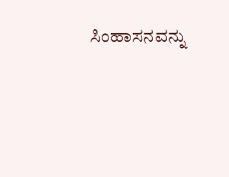ಸಿಂಹಾಸನವನ್ನು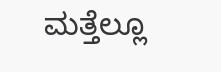ಮತ್ತೆಲ್ಲೂ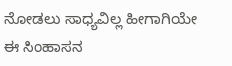ನೋಡಲು ಸಾಧ್ಯವಿಲ್ಲ ಹೀಗಾಗಿಯೇ ಈ ಸಿಂಹಾಸನ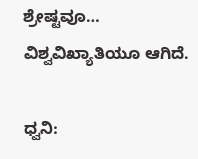ಶ್ರೇಷ್ಟವೂ… ವಿಶ್ವವಿಖ್ಯಾತಿಯೂ ಆಗಿದೆ.

ಧ್ವನಿ: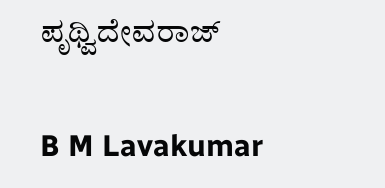ಪೃಥ್ವಿದೇವರಾಜ್

B M Lavakumar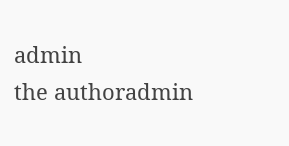admin
the authoradmin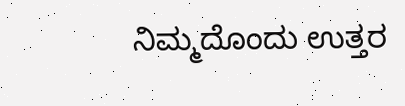ನಿಮ್ಮದೊಂದು ಉತ್ತರ